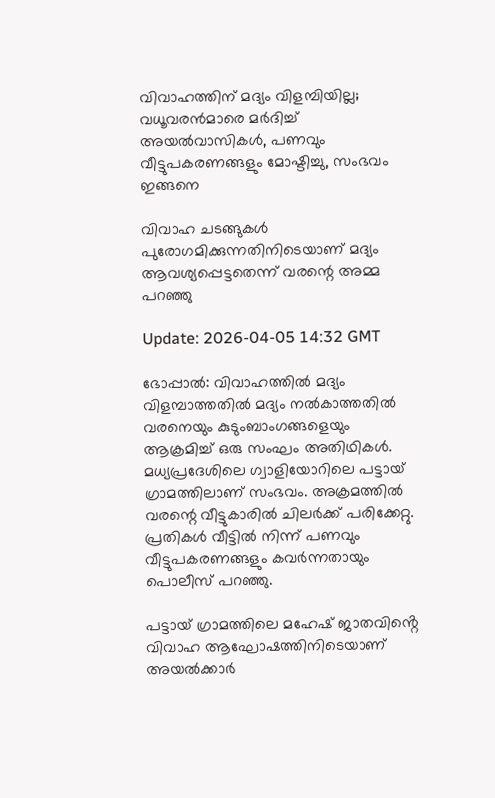വിവാഹത്തിന് മദ്യം വിളമ്പിയില്ല; വധൂവരന്‍മാരെ മർദിച്ച് അയല്‍വാസികള്‍, പണവും വീട്ടുപകരണങ്ങളും മോഷ്ടിച്ചു, സംഭവം ഇങ്ങനെ

വിവാഹ ചടങ്ങുകള്‍ പുരോഗമിക്കുന്നതിനിടെയാണ് മദ്യം ആവശ്യപ്പെട്ടതെന്ന് വരന്റെ അമ്മ പറഞ്ഞു

Update: 2026-04-05 14:32 GMT

ഭോപ്പാൽ: വിവാഹത്തിൽ മദ്യം വിളമ്പാത്തതിൽ മദ്യം നല്‍കാത്തതില്‍ വരനെയും കുടുംബാംഗങ്ങളെയും ആക്രമിച്ച് ഒരു സംഘം അതിഥികൾ. മധ്യപ്രദേശിലെ ഗ്വാളിയോറിലെ പട്ടായ് ഗ്രാമത്തിലാണ് സംഭവം. അക്രമത്തിൽ വരന്റെ വീട്ടുകാരിൽ ചിലർക്ക് പരിക്കേറ്റു. പ്രതികള്‍ വീട്ടില്‍ നിന്ന് പണവും വീട്ടുപകരണങ്ങളും കവര്‍ന്നതായും പൊലീസ് പറഞ്ഞു.

പട്ടായ് ഗ്രാമത്തിലെ മഹേഷ് ജാതവിൻ്റെ വിവാഹ ആഘോഷത്തിനിടെയാണ് അയൽക്കാർ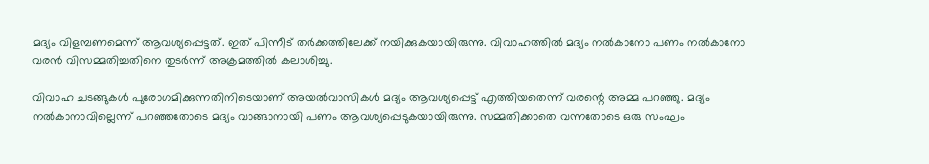മദ്യം വിളമ്പണമെന്ന് ആവശ്യപ്പെട്ടത്. ഇത് പിന്നീട് തർക്കത്തിലേക്ക് നയിക്കുകയായിരുന്നു. വിവാഹത്തിൽ മദ്യം നൽകാനോ പണം നൽകാനോ വരൻ വിസമ്മതിച്ചതിനെ തുടർന്ന് അക്രമത്തിൽ കലാശിച്ചു.

വിവാഹ ചടങ്ങുകള്‍ പുരോഗമിക്കുന്നതിനിടെയാണ് അയല്‍വാസികള്‍ മദ്യം ആവശ്യപ്പെട്ട് എത്തിയതെന്ന് വരന്റെ അമ്മ പറഞ്ഞു. മദ്യം നല്‍കാനാവില്ലെന്ന് പറഞ്ഞതോടെ മദ്യം വാങ്ങാനായി പണം ആവശ്യപ്പെടുകയായിരുന്നു. സമ്മതിക്കാതെ വന്നതോടെ ഒരു സംഘം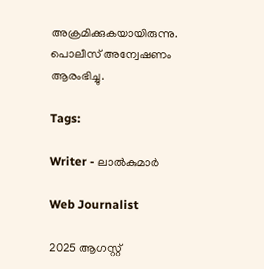അക്രമിക്കുകയായിരുന്നു. പൊലീസ് അന്വേഷണം ആരംഭിച്ചു.

Tags:

Writer - ലാൽകുമാർ

Web Journalist

2025 ആഗസ്റ്റ്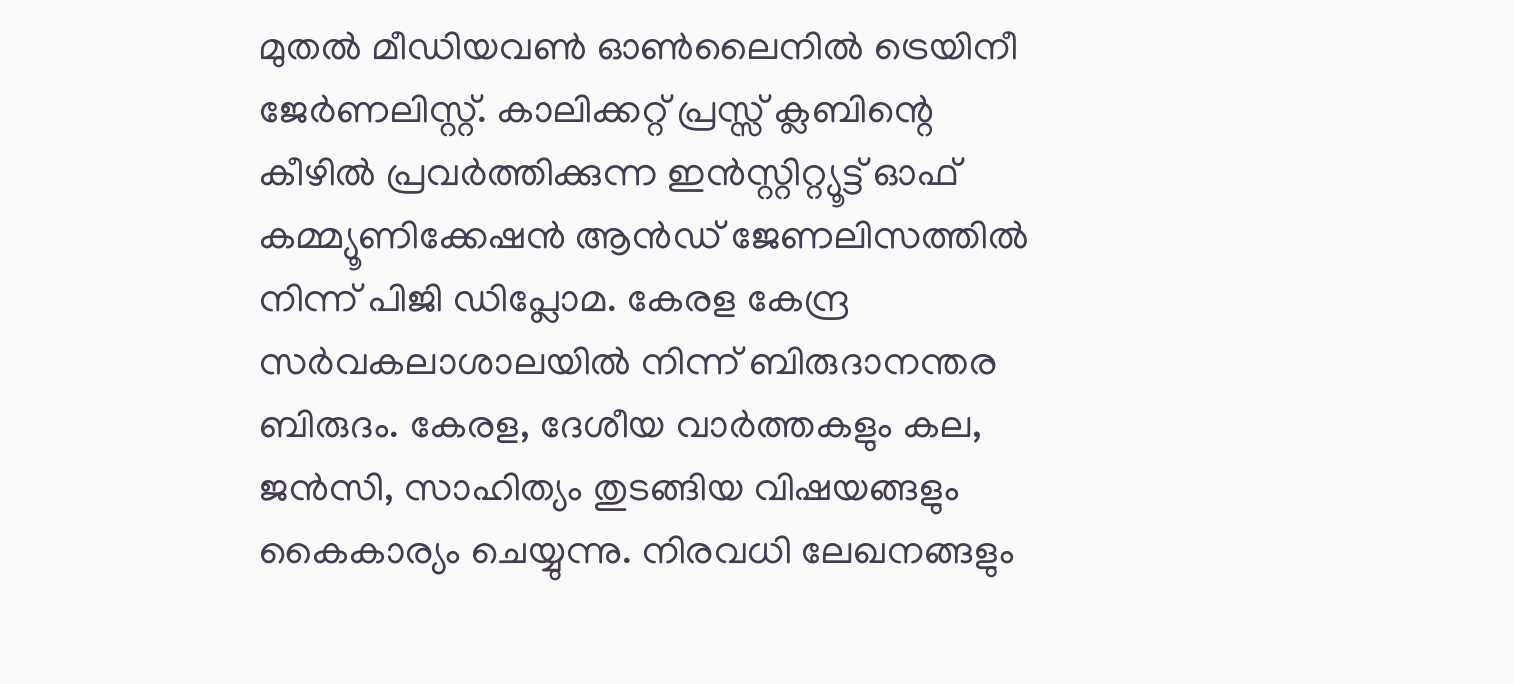മുതൽ മീഡിയവൺ ഓൺലൈനിൽ ട്രെയിനീ ജേർണലിസ്റ്റ്. കാലിക്കറ്റ് പ്രസ്സ് ക്ലബിന്റെ കീഴില്‍ പ്രവര്‍ത്തിക്കുന്ന ഇന്‍സ്റ്റിറ്റ്യൂട്ട് ഓഫ് കമ്മ്യൂണിക്കേഷന്‍ ആന്‍ഡ് ജേണലിസത്തിൽ നിന്ന് പിജി ഡിപ്ലോമ. കേരള കേന്ദ്ര സർവകലാശാലയിൽ നിന്ന് ബിരുദാനന്തര ബിരുദം. കേരള, ദേശീയ വാർത്തകളും കല, ജൻസി, സാഹിത്യം തുടങ്ങിയ വിഷയങ്ങളും കൈകാര്യം ചെയ്യുന്നു. നിരവധി ലേഖനങ്ങളും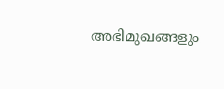അഭിമുഖങ്ങളും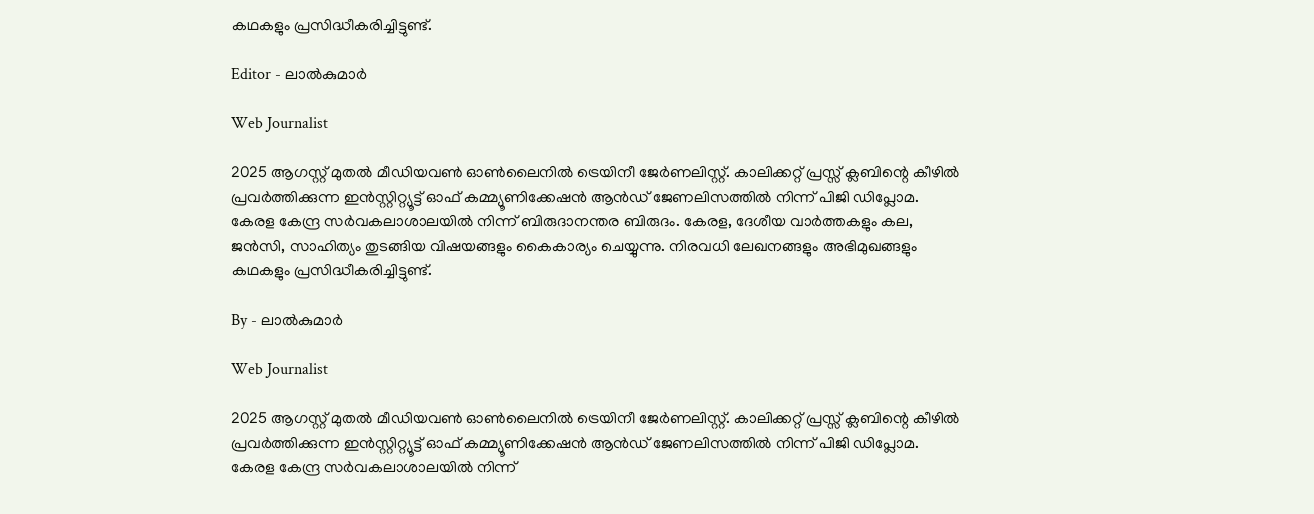കഥകളും പ്രസിദ്ധീകരിച്ചിട്ടുണ്ട്.

Editor - ലാൽകുമാർ

Web Journalist

2025 ആഗസ്റ്റ് മുതൽ മീഡിയവൺ ഓൺലൈനിൽ ട്രെയിനീ ജേർണലിസ്റ്റ്. കാലിക്കറ്റ് പ്രസ്സ് ക്ലബിന്റെ കീഴില്‍ പ്രവര്‍ത്തിക്കുന്ന ഇന്‍സ്റ്റിറ്റ്യൂട്ട് ഓഫ് കമ്മ്യൂണിക്കേഷന്‍ ആന്‍ഡ് ജേണലിസത്തിൽ നിന്ന് പിജി ഡിപ്ലോമ. കേരള കേന്ദ്ര സർവകലാശാലയിൽ നിന്ന് ബിരുദാനന്തര ബിരുദം. കേരള, ദേശീയ വാർത്തകളും കല, ജൻസി, സാഹിത്യം തുടങ്ങിയ വിഷയങ്ങളും കൈകാര്യം ചെയ്യുന്നു. നിരവധി ലേഖനങ്ങളും അഭിമുഖങ്ങളും കഥകളും പ്രസിദ്ധീകരിച്ചിട്ടുണ്ട്.

By - ലാൽകുമാർ

Web Journalist

2025 ആഗസ്റ്റ് മുതൽ മീഡിയവൺ ഓൺലൈനിൽ ട്രെയിനീ ജേർണലിസ്റ്റ്. കാലിക്കറ്റ് പ്രസ്സ് ക്ലബിന്റെ കീഴില്‍ പ്രവര്‍ത്തിക്കുന്ന ഇന്‍സ്റ്റിറ്റ്യൂട്ട് ഓഫ് കമ്മ്യൂണിക്കേഷന്‍ ആന്‍ഡ് ജേണലിസത്തിൽ നിന്ന് പിജി ഡിപ്ലോമ. കേരള കേന്ദ്ര സർവകലാശാലയിൽ നിന്ന്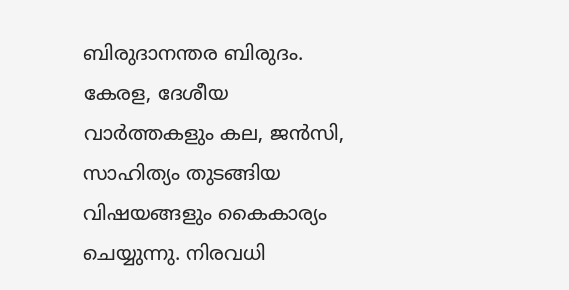ബിരുദാനന്തര ബിരുദം. കേരള, ദേശീയ വാർത്തകളും കല, ജൻസി, സാഹിത്യം തുടങ്ങിയ വിഷയങ്ങളും കൈകാര്യം ചെയ്യുന്നു. നിരവധി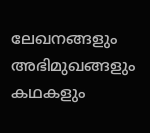ലേഖനങ്ങളും അഭിമുഖങ്ങളും കഥകളും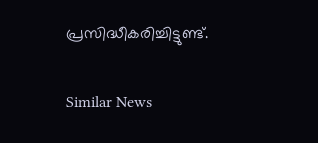പ്രസിദ്ധീകരിച്ചിട്ടുണ്ട്.

Similar News